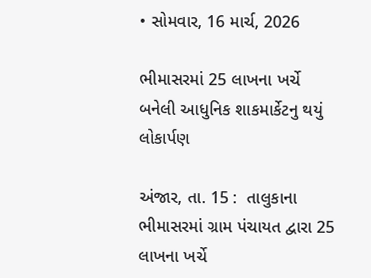• સોમવાર, 16 માર્ચ, 2026

ભીમાસરમાં 25 લાખના ખર્ચે બનેલી આધુનિક શાકમાર્કેટનુ થયું લોકાર્પણ

અંજાર, તા. 15 :  તાલુકાના ભીમાસરમાં ગ્રામ પંચાયત દ્વારા 25 લાખના ખર્ચે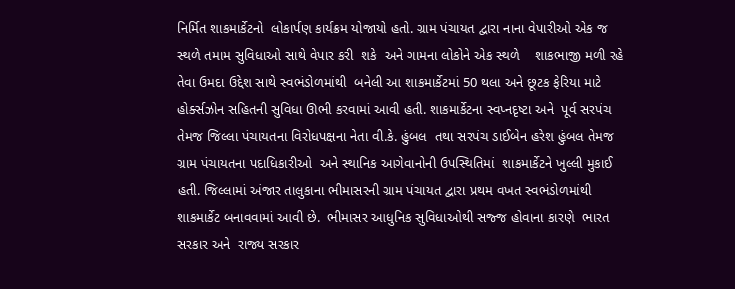નિર્મિત શાકમાર્કેટનો  લોકાર્પણ કાર્યક્રમ યોજાયો હતો. ગ્રામ પંચાયત દ્વારા નાના વેપારીઓ એક જ સ્થળે તમામ સુવિધાઓ સાથે વેપાર કરી  શકે  અને ગામના લોકોને એક સ્થળે    શાકભાજી મળી રહે તેવા ઉમદા ઉદ્દેશ સાથે સ્વભંડોળમાંથી  બનેલી આ શાકમાર્કેટમાં 50 થલા અને છૂટક ફેરિયા માટે હોર્ક્સઝોન સહિતની સુવિધા ઊભી કરવામાં આવી હતી. શાકમાર્કેટના સ્વપ્નદૃષ્ટા અને  પૂર્વ સરપંચ તેમજ જિલ્લા પંચાયતના વિરોધપક્ષના નેતા વી.કે. હુંબલ  તથા સરપંચ ડાઈબેન હરેશ હુંબલ તેમજ ગ્રામ પંચાયતના પદાધિકારીઓ  અને સ્થાનિક આગેવાનોની ઉપસ્થિતિમાં  શાકમાર્કેટને ખુલ્લી મુકાઈ હતી. જિલ્લામાં અંજાર તાલુકાના ભીમાસરની ગ્રામ પંચાયત દ્વારા પ્રથમ વખત સ્વભંડોળમાંથી  શાકમાર્કેટ બનાવવામાં આવી છે.  ભીમાસર આધુનિક સુવિધાઓથી સજ્જ હોવાના કારણે  ભારત સરકાર અને  રાજ્ય સરકાર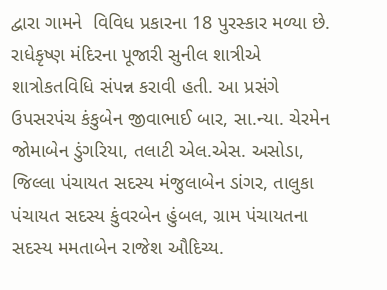દ્વારા ગામને  વિવિધ પ્રકારના 18 પુરસ્કાર મળ્યા છે. રાધેકૃષ્ણ મંદિરના પૂજારી સુનીલ શાત્રીએ  શાત્રોકતવિધિ સંપન્ન કરાવી હતી. આ પ્રસંગે ઉપસરપંચ કંકુબેન જીવાભાઈ બાર, સા.ન્યા. ચેરમેન જોમાબેન ડુંગરિયા, તલાટી એલ.એસ. અસોડા, જિલ્લા પંચાયત સદસ્ય મંજુલાબેન ડાંગર, તાલુકા પંચાયત સદસ્ય કુંવરબેન હુંબલ, ગ્રામ પંચાયતના સદસ્ય મમતાબેન રાજેશ ઔદિચ્ય.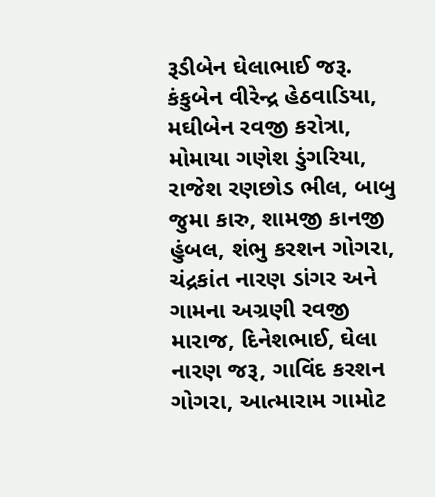રૂડીબેન ઘેલાભાઈ જરૂ. કંકુબેન વીરેન્દ્ર હેઠવાડિયા, મઘીબેન રવજી કરોત્રા, મોમાયા ગણેશ ડુંગરિયા, રાજેશ રણછોડ ભીલ, બાબુ જુમા કારુ, શામજી કાનજી હુંબલ, શંભુ કરશન ગોગરા, ચંદ્રકાંત નારણ ડાંગર અને ગામના અગ્રણી રવજી મારાજ, દિનેશભાઈ, ઘેલા નારણ જરૂ, ગાવિંદ કરશન ગોગરા, આત્મારામ ગામોટ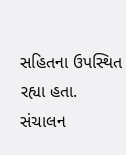સહિતના ઉપસ્થિત રહ્યા હતા. સંચાલન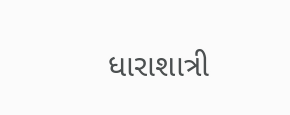ધારાશાત્રી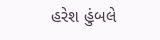હરેશ હુંબલે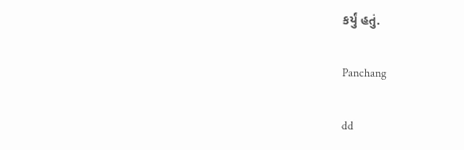કર્યું હતું.

Panchang

dd